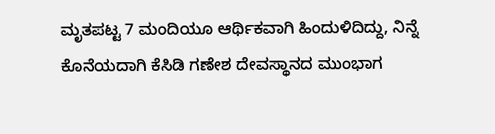ಮೃತಪಟ್ಟ 7 ಮಂದಿಯೂ ಆರ್ಥಿಕವಾಗಿ ಹಿಂದುಳಿದಿದ್ದು, ನಿನ್ನೆ ಕೊನೆಯದಾಗಿ ಕೆಸಿಡಿ ಗಣೇಶ ದೇವಸ್ಥಾನದ ಮುಂಭಾಗ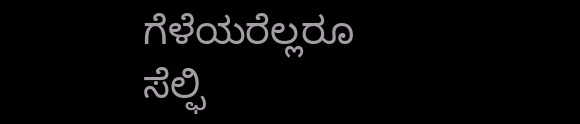ಗೆಳೆಯರೆಲ್ಲರೂ ಸೆಲ್ಫಿ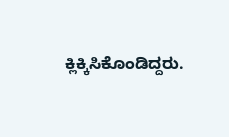ಕ್ಲಿಕ್ಕಿಸಿಕೊಂಡಿದ್ದರು.